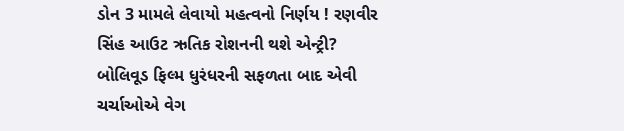ડોન 3 મામલે લેવાયો મહત્વનો નિર્ણય ! રણવીર સિંહ આઉટ ઋતિક રોશનની થશે એન્ટ્રી?
બોલિવૂડ ફિલ્મ ધુરંધરની સફળતા બાદ એવી ચર્ચાઓએ વેગ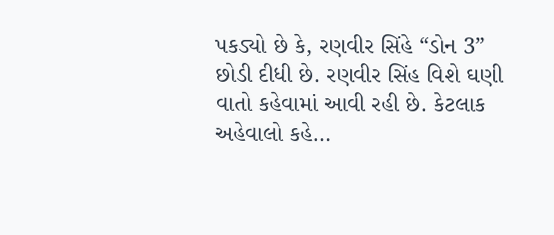પકડ્યો છે કે, રણવીર સિંહે “ડોન 3” છોડી દીધી છે. રણવીર સિંહ વિશે ઘણી વાતો કહેવામાં આવી રહી છે. કેટલાક અહેવાલો કહે…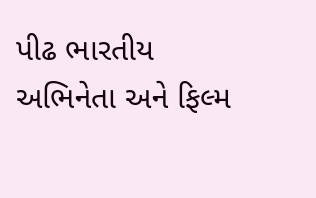પીઢ ભારતીય અભિનેતા અને ફિલ્મ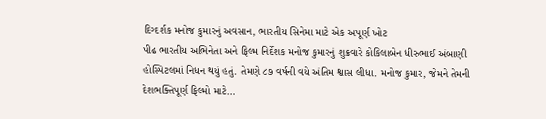દિગ્દર્શક મનોજ કુમારનું અવસાન, ભારતીય સિનેમા માટે એક અપૂર્ણ ખોટ
પીઢ ભારતીય અભિનેતા અને ફિલ્મ નિર્દેશક મનોજ કુમારનું શુક્રવારે કોકિલાબેન ધીરુભાઈ અંબાણી હોસ્પિટલમાં નિધન થયું હતું. તેમણે ૮૭ વર્ષની વયે અંતિમ શ્વાસ લીધા. મનોજ કુમાર, જેમને તેમની દેશભક્તિપૂર્ણ ફિલ્મો માટે…